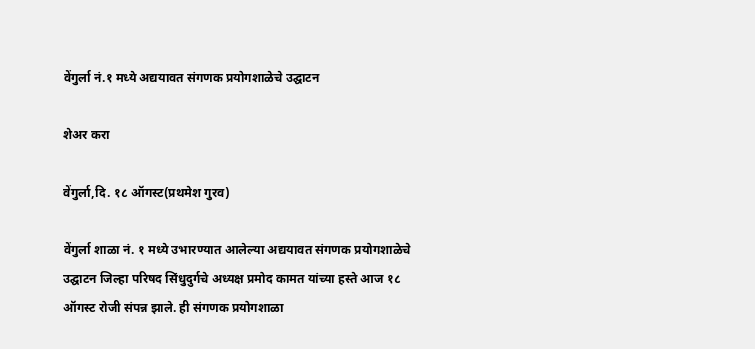वेंगुर्ला नं.१ मध्ये अद्ययावत संगणक प्रयोगशाळेचे उद्घाटन

शेअर करा

वेंगुर्ला,दि. १८ ऑगस्ट(प्रथमेश गुरव)

वेंगुर्ला शाळा नं. १ मध्ये उभारण्यात आलेल्या अद्ययावत संगणक प्रयोगशाळेचे उद्घाटन जिल्हा परिषद सिंधुदुर्गचे अध्यक्ष प्रमोद कामत यांच्या हस्ते आज १८ ऑगस्ट रोजी संपन्न झाले. ही संगणक प्रयोगशाळा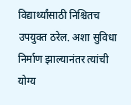विद्यार्थ्यांसाठी निश्चितच उपयुक्त ठरेल. अशा सुविधा निर्माण झाल्यानंतर त्यांची योग्य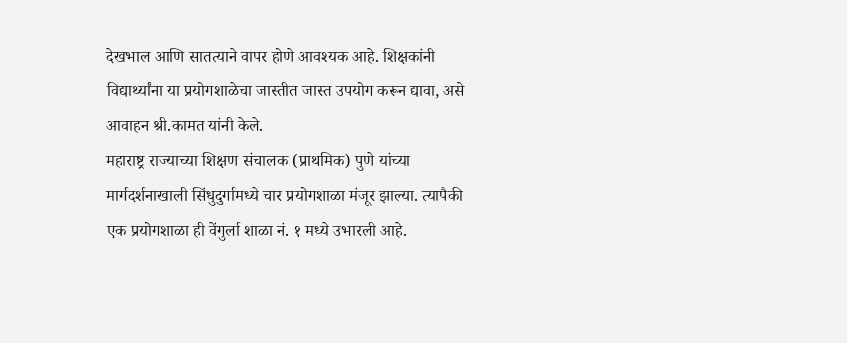देखभाल आणि सातत्याने वापर होणे आवश्यक आहे. शिक्षकांनी विद्यार्थ्यांना या प्रयोगशाळेचा जास्तीत जास्त उपयोग करून द्यावा, असे आवाहन श्री.कामत यांनी केले.
महाराष्ट्र राज्याच्या शिक्षण संचालक (प्राथमिक) पुणे यांच्या मार्गदर्शनाखाली सिंधुदुर्गामध्ये चार प्रयोगशाळा मंजूर झाल्या. त्यापैकी एक प्रयोगशाळा ही वेंगुर्ला शाळा नं. १ मध्ये उभारली आहे.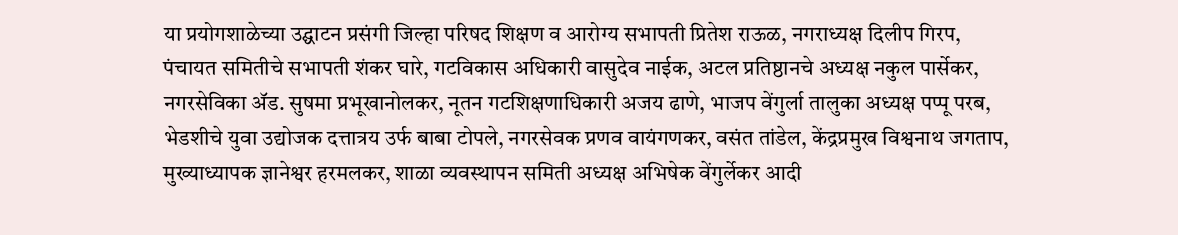या प्रयोगशाळेच्या उद्घाटन प्रसंगी जिल्हा परिषद शिक्षण व आरोग्य सभापती प्रितेश राऊळ, नगराध्यक्ष दिलीप गिरप, पंचायत समितीचे सभापती शंकर घारे, गटविकास अधिकारी वासुदेव नाईक, अटल प्रतिष्ठानचे अध्यक्ष नकुल पार्सेकर, नगरसेविका ॲड. सुषमा प्रभूखानोलकर, नूतन गटशिक्षणाधिकारी अजय ढाणे, भाजप वेंगुर्ला तालुका अध्यक्ष पप्पू परब, भेडशीचे युवा उद्योजक दत्तात्रय उर्फ बाबा टोपले, नगरसेवक प्रणव वायंगणकर, वसंत तांडेल, केंद्रप्रमुख विश्वनाथ जगताप, मुख्याध्यापक ज्ञानेश्वर हरमलकर, शाळा व्यवस्थापन समिती अध्यक्ष अभिषेक वेंगुर्लेकर आदी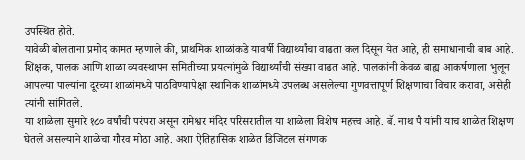उपस्थित होते.
यावेळी बोलताना प्रमोद कामत म्हणाले की, प्राथमिक शाळांकडे यावर्षी विद्यार्थ्यांचा वाढता कल दिसून येत आहे, ही समाधानाची बाब आहे. शिक्षक, पालक आणि शाळा व्यवस्थापन समितीच्या प्रयत्नांमुळे विद्यार्थ्यांची संख्या वाढत आहे. पालकांनी केवळ बाह्य आकर्षणाला भुलून आपल्या पाल्यांना दूरच्या शाळांमध्ये पाठविण्यापेक्षा स्थानिक शाळांमध्ये उपलब्ध असलेल्या गुणवत्तापूर्ण शिक्षणाचा विचार करावा, असेही त्यांनी सांगितले.
या शाळेला सुमारे १८० वर्षांची परंपरा असून रामेश्वर मंदिर परिसरातील या शाळेला विशेष महत्त्व आहे. बॅ. नाथ पै यांनी याच शाळेत शिक्षण घेतले असल्याने शाळेचा गौरव मोठा आहे. अशा ऐतिहासिक शाळेत डिजिटल संगणक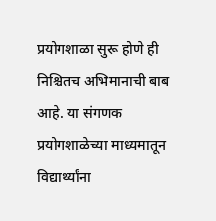प्रयोगशाळा सुरू होणे ही निश्चितच अभिमानाची बाब आहे. या संगणक प्रयोगशाळेच्या माध्यमातून विद्यार्थ्यांना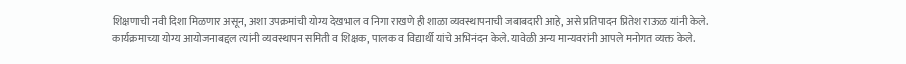शिक्षणाची नवी दिशा मिळणार असून, अशा उपक्रमांची योग्य देखभाल व निगा राखणे ही शाळा व्यवस्थापनाची जबाबदारी आहे, असे प्रतिपादन प्रितेश राऊळ यांनी केले.
कार्यक्रमाच्या योग्य आयोजनाबद्दल त्यांनी व्यवस्थापन समिती व शिक्षक, पालक व विद्यार्थी यांचे अभिनंदन केले. यावेळी अन्य मान्यवरांनी आपले मनोगत व्यक्त केले.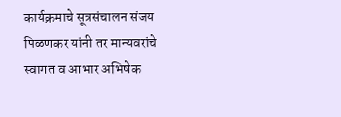कार्यक्रमाचे सूत्रसंचालन संजय पिळणकर यांनी तर मान्यवरांचे स्वागत व आभार अभिषेक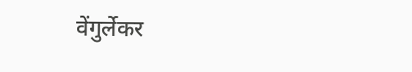वेंगुर्लेकर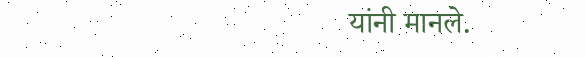यांनी मानले.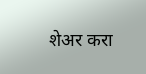शेअर करा